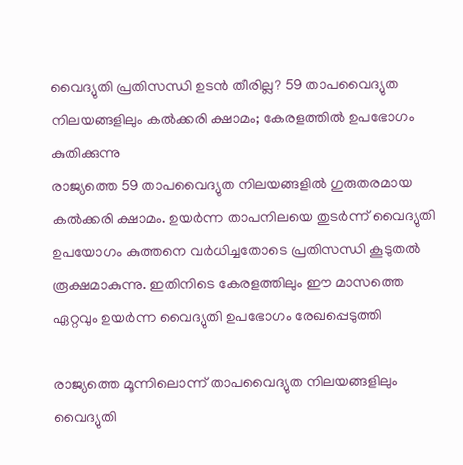വൈദ്യുതി പ്രതിസന്ധി ഉടൻ തീരില്ല? 59 താപവൈദ്യുത നിലയങ്ങളിലും കൽക്കരി ക്ഷാമം; കേരളത്തിൽ ഉപഭോഗം കുതിക്കുന്നു
രാജ്യത്തെ 59 താപവൈദ്യുത നിലയങ്ങളിൽ ഗുരുതരമായ കൽക്കരി ക്ഷാമം. ഉയർന്ന താപനിലയെ തുടർന്ന് വൈദ്യുതി ഉപയോഗം കുത്തനെ വർധിച്ചതോടെ പ്രതിസന്ധി കൂടുതൽ രൂക്ഷമാകുന്നു. ഇതിനിടെ കേരളത്തിലും ഈ മാസത്തെ ഏറ്റവും ഉയർന്ന വൈദ്യുതി ഉപഭോഗം രേഖപ്പെടുത്തി

രാജ്യത്തെ മൂന്നിലൊന്ന് താപവൈദ്യുത നിലയങ്ങളിലും വൈദ്യുതി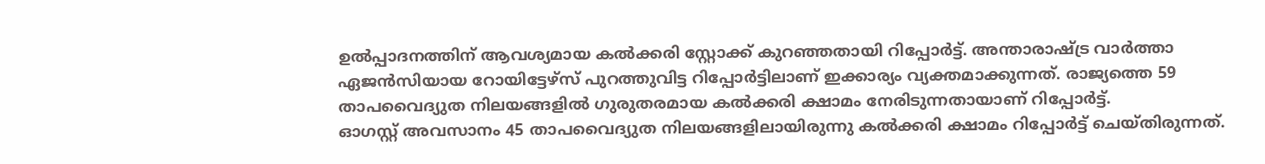ഉൽപ്പാദനത്തിന് ആവശ്യമായ കൽക്കരി സ്റ്റോക്ക് കുറഞ്ഞതായി റിപ്പോർട്ട്. അന്താരാഷ്ട്ര വാർത്താ ഏജൻസിയായ റോയിട്ടേഴ്സ് പുറത്തുവിട്ട റിപ്പോർട്ടിലാണ് ഇക്കാര്യം വ്യക്തമാക്കുന്നത്. രാജ്യത്തെ 59 താപവൈദ്യുത നിലയങ്ങളിൽ ഗുരുതരമായ കൽക്കരി ക്ഷാമം നേരിടുന്നതായാണ് റിപ്പോർട്ട്.
ഓഗസ്റ്റ് അവസാനം 45 താപവൈദ്യുത നിലയങ്ങളിലായിരുന്നു കൽക്കരി ക്ഷാമം റിപ്പോർട്ട് ചെയ്തിരുന്നത്.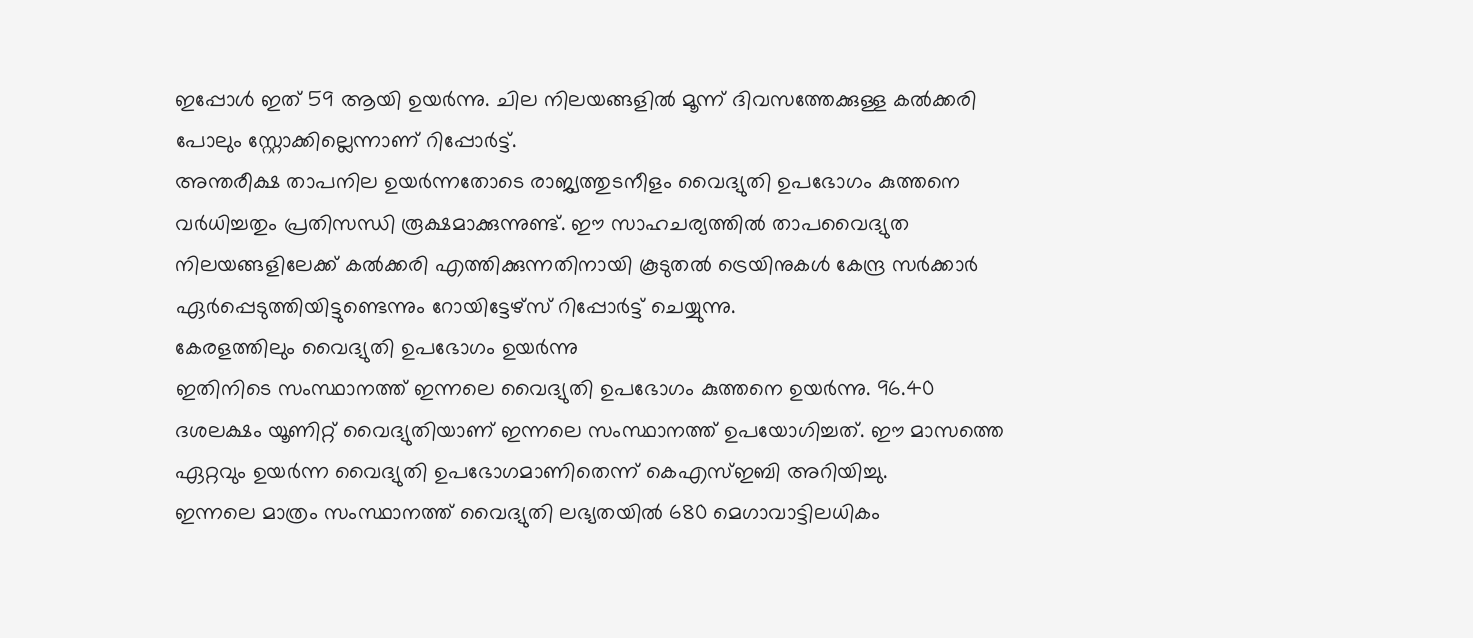ഇപ്പോൾ ഇത് 59 ആയി ഉയർന്നു. ചില നിലയങ്ങളിൽ മൂന്ന് ദിവസത്തേക്കുള്ള കൽക്കരി പോലും സ്റ്റോക്കില്ലെന്നാണ് റിപ്പോർട്ട്.
അന്തരീക്ഷ താപനില ഉയർന്നതോടെ രാജ്യത്തുടനീളം വൈദ്യുതി ഉപഭോഗം കുത്തനെ വർധിച്ചതും പ്രതിസന്ധി രൂക്ഷമാക്കുന്നുണ്ട്. ഈ സാഹചര്യത്തിൽ താപവൈദ്യുത നിലയങ്ങളിലേക്ക് കൽക്കരി എത്തിക്കുന്നതിനായി കൂടുതൽ ട്രെയിനുകൾ കേന്ദ്ര സർക്കാർ ഏർപ്പെടുത്തിയിട്ടുണ്ടെന്നും റോയിട്ടേഴ്സ് റിപ്പോർട്ട് ചെയ്യുന്നു.
കേരളത്തിലും വൈദ്യുതി ഉപഭോഗം ഉയർന്നു
ഇതിനിടെ സംസ്ഥാനത്ത് ഇന്നലെ വൈദ്യുതി ഉപഭോഗം കുത്തനെ ഉയർന്നു. 96.40 ദശലക്ഷം യൂണിറ്റ് വൈദ്യുതിയാണ് ഇന്നലെ സംസ്ഥാനത്ത് ഉപയോഗിച്ചത്. ഈ മാസത്തെ ഏറ്റവും ഉയർന്ന വൈദ്യുതി ഉപഭോഗമാണിതെന്ന് കെഎസ്ഇബി അറിയിച്ചു.
ഇന്നലെ മാത്രം സംസ്ഥാനത്ത് വൈദ്യുതി ലഭ്യതയിൽ 680 മെഗാവാട്ടിലധികം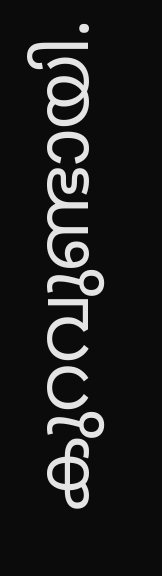കുറവുണ്ടായി.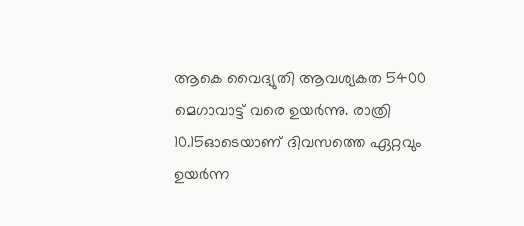ആകെ വൈദ്യുതി ആവശ്യകത 5400 മെഗാവാട്ട് വരെ ഉയർന്നു. രാത്രി 10.15ഓടെയാണ് ദിവസത്തെ ഏറ്റവും ഉയർന്ന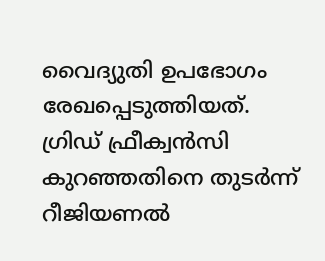വൈദ്യുതി ഉപഭോഗം രേഖപ്പെടുത്തിയത്.
ഗ്രിഡ് ഫ്രീക്വൻസി കുറഞ്ഞതിനെ തുടർന്ന് റീജിയണൽ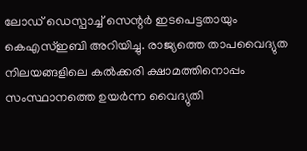ലോഡ് ഡെസ്പാച്ച് സെന്റർ ഇടപെട്ടതായും കെഎസ്ഇബി അറിയിച്ചു. രാജ്യത്തെ താപവൈദ്യുത നിലയങ്ങളിലെ കൽക്കരി ക്ഷാമത്തിനൊപ്പം സംസ്ഥാനത്തെ ഉയർന്ന വൈദ്യുതി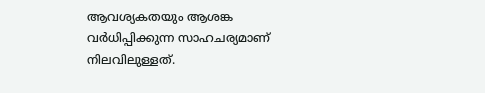ആവശ്യകതയും ആശങ്ക വർധിപ്പിക്കുന്ന സാഹചര്യമാണ് നിലവിലുള്ളത്.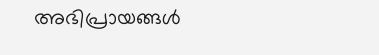അഭിപ്രായങ്ങൾ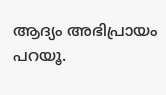ആദ്യം അഭിപ്രായം പറയൂ.